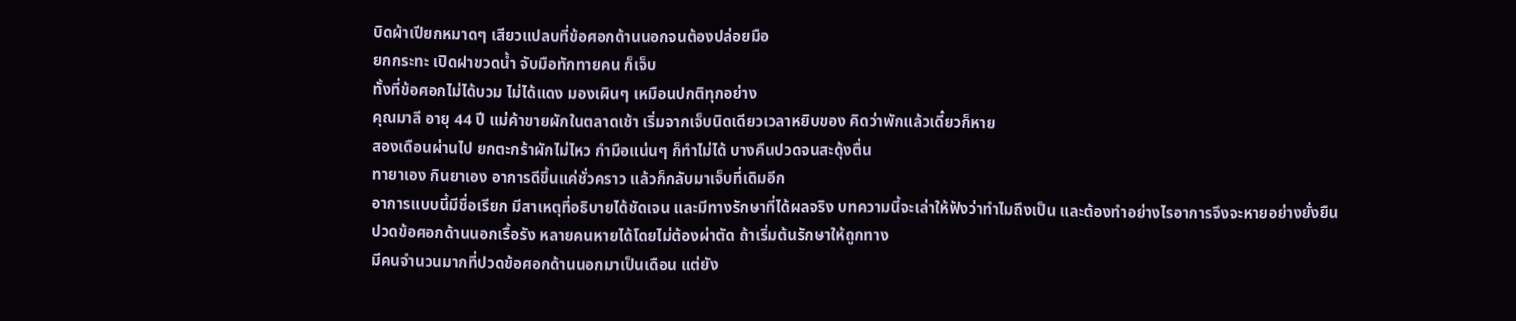บิดผ้าเปียกหมาดๆ เสียวแปลบที่ข้อศอกด้านนอกจนต้องปล่อยมือ
ยกกระทะ เปิดฝาขวดน้ำ จับมือทักทายคน ก็เจ็บ
ทั้งที่ข้อศอกไม่ได้บวม ไม่ได้แดง มองเผินๆ เหมือนปกติทุกอย่าง
คุณมาลี อายุ 44 ปี แม่ค้าขายผักในตลาดเช้า เริ่มจากเจ็บนิดเดียวเวลาหยิบของ คิดว่าพักแล้วเดี๋ยวก็หาย
สองเดือนผ่านไป ยกตะกร้าผักไม่ไหว กำมือแน่นๆ ก็ทำไม่ได้ บางคืนปวดจนสะดุ้งตื่น
ทายาเอง กินยาเอง อาการดีขึ้นแค่ชั่วคราว แล้วก็กลับมาเจ็บที่เดิมอีก
อาการแบบนี้มีชื่อเรียก มีสาเหตุที่อธิบายได้ชัดเจน และมีทางรักษาที่ได้ผลจริง บทความนี้จะเล่าให้ฟังว่าทำไมถึงเป็น และต้องทำอย่างไรอาการจึงจะหายอย่างยั่งยืน
ปวดข้อศอกด้านนอกเรื้อรัง หลายคนหายได้โดยไม่ต้องผ่าตัด ถ้าเริ่มต้นรักษาให้ถูกทาง
มีคนจำนวนมากที่ปวดข้อศอกด้านนอกมาเป็นเดือน แต่ยัง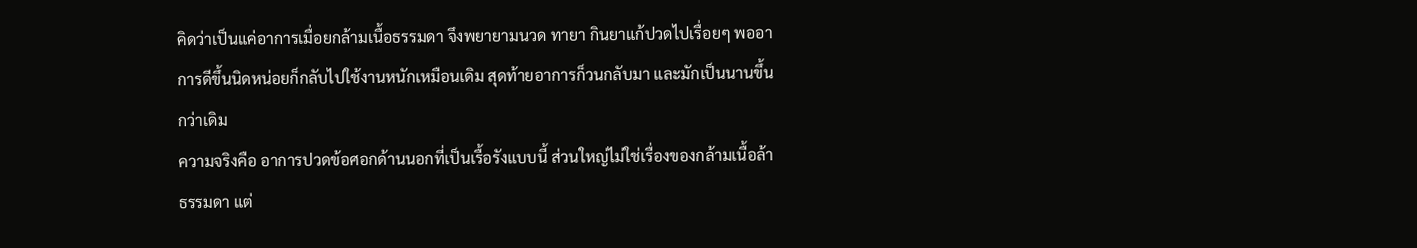คิดว่าเป็นแค่อาการเมื่อยกล้ามเนื้อธรรมดา จึงพยายามนวด ทายา กินยาแก้ปวดไปเรื่อยๆ พออาการดีขึ้นนิดหน่อยก็กลับไปใช้งานหนักเหมือนเดิม สุดท้ายอาการก็วนกลับมา และมักเป็นนานขึ้นกว่าเดิม
ความจริงคือ อาการปวดข้อศอกด้านนอกที่เป็นเรื้อรังแบบนี้ ส่วนใหญ่ไม่ใช่เรื่องของกล้ามเนื้อล้าธรรมดา แต่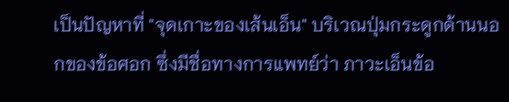เป็นปัญหาที่ "จุดเกาะของเส้นเอ็น" บริเวณปุ่มกระดูกด้านนอกของข้อศอก ซึ่งมีชื่อทางการแพทย์ว่า ภาวะเอ็นข้อ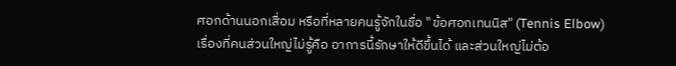ศอกด้านนอกเสื่อม หรือที่หลายคนรู้จักในชื่อ "ข้อศอกเทนนิส" (Tennis Elbow)
เรื่องที่คนส่วนใหญ่ไม่รู้คือ อาการนี้รักษาให้ดีขึ้นได้ และส่วนใหญ่ไม่ต้อ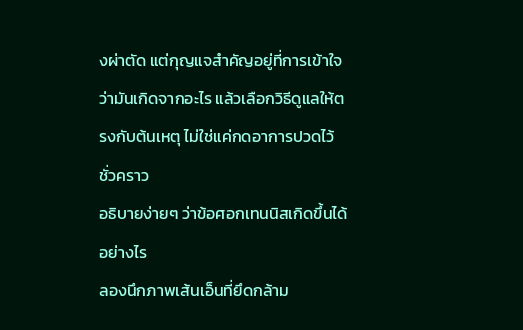งผ่าตัด แต่กุญแจสำคัญอยู่ที่การเข้าใจว่ามันเกิดจากอะไร แล้วเลือกวิธีดูแลให้ตรงกับต้นเหตุ ไม่ใช่แค่กดอาการปวดไว้ชั่วคราว
อธิบายง่ายๆ ว่าข้อศอกเทนนิสเกิดขึ้นได้อย่างไร
ลองนึกภาพเส้นเอ็นที่ยึดกล้าม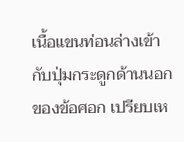เนื้อแขนท่อนล่างเข้ากับปุ่มกระดูกด้านนอกของข้อศอก เปรียบเห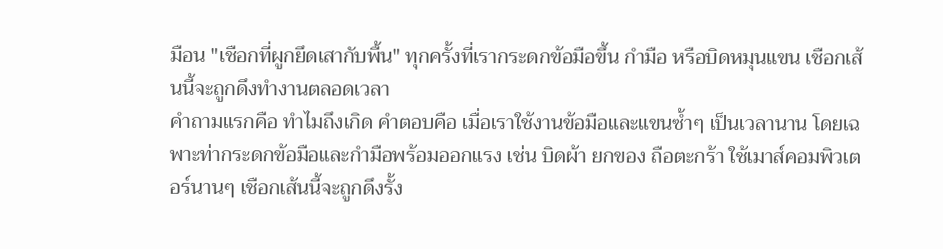มือน "เชือกที่ผูกยึดเสากับพื้น" ทุกครั้งที่เรากระดกข้อมือขึ้น กำมือ หรือบิดหมุนแขน เชือกเส้นนี้จะถูกดึงทำงานตลอดเวลา
คำถามแรกคือ ทำไมถึงเกิด คำตอบคือ เมื่อเราใช้งานข้อมือและแขนซ้ำๆ เป็นเวลานาน โดยเฉพาะท่ากระดกข้อมือและกำมือพร้อมออกแรง เช่น บิดผ้า ยกของ ถือตะกร้า ใช้เมาส์คอมพิวเตอร์นานๆ เชือกเส้นนี้จะถูกดึงรั้ง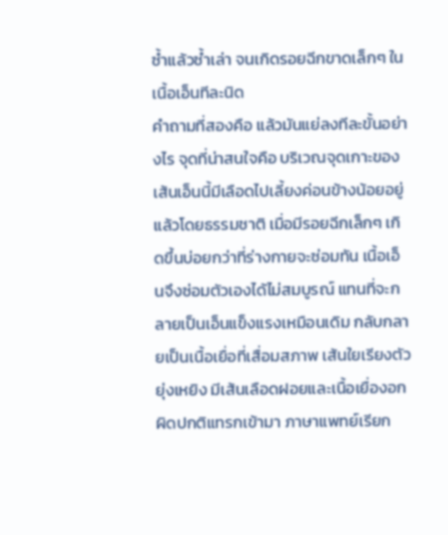ซ้ำแล้วซ้ำเล่า จนเกิดรอยฉีกขาดเล็กๆ ในเนื้อเอ็นทีละนิด
คำถามที่สองคือ แล้วมันแย่ลงทีละขั้นอย่างไร จุดที่น่าสนใจคือ บริเวณจุดเกาะของเส้นเอ็นนี้มีเลือดไปเลี้ยงค่อนข้างน้อยอยู่แล้วโดยธรรมชาติ เมื่อมีรอยฉีกเล็กๆ เกิดขึ้นบ่อยกว่าที่ร่างกายจะซ่อมทัน เนื้อเอ็นจึงซ่อมตัวเองได้ไม่สมบูรณ์ แทนที่จะกลายเป็นเอ็นแข็งแรงเหมือนเดิม กลับกลายเป็นเนื้อเยื่อที่เสื่อมสภาพ เส้นใยเรียงตัวยุ่งเหยิง มีเส้นเลือดฝอยและเนื้อเยื่องอกผิดปกติแทรกเข้ามา ภาษาแพทย์เรียก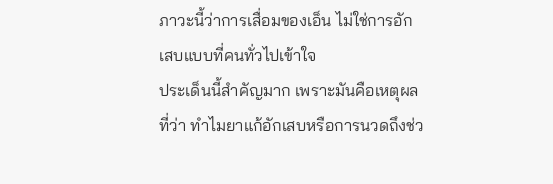ภาวะนี้ว่าการเสื่อมของเอ็น ไม่ใช่การอักเสบแบบที่คนทั่วไปเข้าใจ
ประเด็นนี้สำคัญมาก เพราะมันคือเหตุผลที่ว่า ทำไมยาแก้อักเสบหรือการนวดถึงช่ว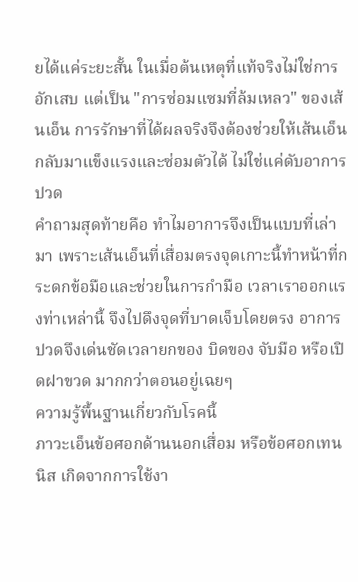ยได้แค่ระยะสั้น ในเมื่อต้นเหตุที่แท้จริงไม่ใช่การอักเสบ แต่เป็น "การซ่อมแซมที่ล้มเหลว" ของเส้นเอ็น การรักษาที่ได้ผลจริงจึงต้องช่วยให้เส้นเอ็นกลับมาแข็งแรงและซ่อมตัวได้ ไม่ใช่แค่ดับอาการปวด
คำถามสุดท้ายคือ ทำไมอาการจึงเป็นแบบที่เล่ามา เพราะเส้นเอ็นที่เสื่อมตรงจุดเกาะนี้ทำหน้าที่กระดกข้อมือและช่วยในการกำมือ เวลาเราออกแรงท่าเหล่านี้ จึงไปดึงจุดที่บาดเจ็บโดยตรง อาการปวดจึงเด่นชัดเวลายกของ บิดของ จับมือ หรือเปิดฝาขวด มากกว่าตอนอยู่เฉยๆ
ความรู้พื้นฐานเกี่ยวกับโรคนี้
ภาวะเอ็นข้อศอกด้านนอกเสื่อม หรือข้อศอกเทนนิส เกิดจากการใช้งา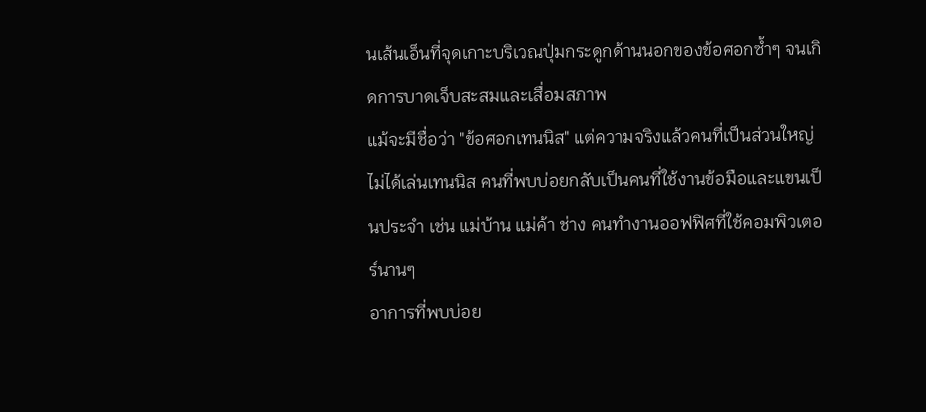นเส้นเอ็นที่จุดเกาะบริเวณปุ่มกระดูกด้านนอกของข้อศอกซ้ำๆ จนเกิดการบาดเจ็บสะสมและเสื่อมสภาพ
แม้จะมีชื่อว่า "ข้อศอกเทนนิส" แต่ความจริงแล้วคนที่เป็นส่วนใหญ่ไม่ได้เล่นเทนนิส คนที่พบบ่อยกลับเป็นคนที่ใช้งานข้อมือและแขนเป็นประจำ เช่น แม่บ้าน แม่ค้า ช่าง คนทำงานออฟฟิศที่ใช้คอมพิวเตอร์นานๆ
อาการที่พบบ่อย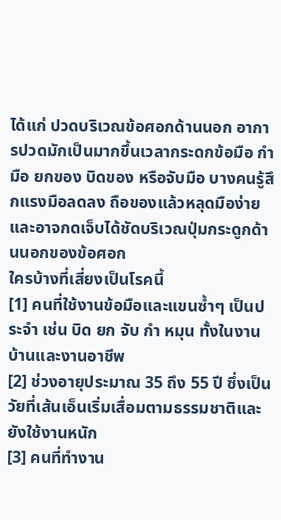ได้แก่ ปวดบริเวณข้อศอกด้านนอก อาการปวดมักเป็นมากขึ้นเวลากระดกข้อมือ กำมือ ยกของ บิดของ หรือจับมือ บางคนรู้สึกแรงมือลดลง ถือของแล้วหลุดมือง่าย และอาจกดเจ็บได้ชัดบริเวณปุ่มกระดูกด้านนอกของข้อศอก
ใครบ้างที่เสี่ยงเป็นโรคนี้
[1] คนที่ใช้งานข้อมือและแขนซ้ำๆ เป็นประจำ เช่น บิด ยก จับ กำ หมุน ทั้งในงานบ้านและงานอาชีพ
[2] ช่วงอายุประมาณ 35 ถึง 55 ปี ซึ่งเป็นวัยที่เส้นเอ็นเริ่มเสื่อมตามธรรมชาติและยังใช้งานหนัก
[3] คนที่ทำงาน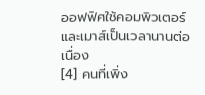ออฟฟิศใช้คอมพิวเตอร์และเมาส์เป็นเวลานานต่อเนื่อง
[4] คนที่เพิ่ง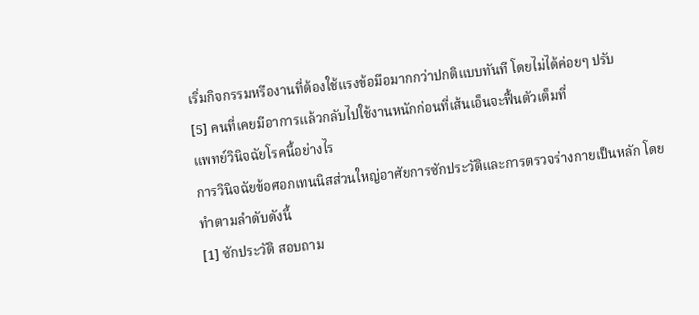เริ่มกิจกรรมหรืองานที่ต้องใช้แรงข้อมือมากกว่าปกติแบบทันที โดยไม่ได้ค่อยๆ ปรับ
[5] คนที่เคยมีอาการแล้วกลับไปใช้งานหนักก่อนที่เส้นเอ็นจะฟื้นตัวเต็มที่
แพทย์วินิจฉัยโรคนี้อย่างไร
การวินิจฉัยข้อศอกเทนนิสส่วนใหญ่อาศัยการซักประวัติและการตรวจร่างกายเป็นหลัก โดยทำตามลำดับดังนี้
[1] ซักประวัติ สอบถาม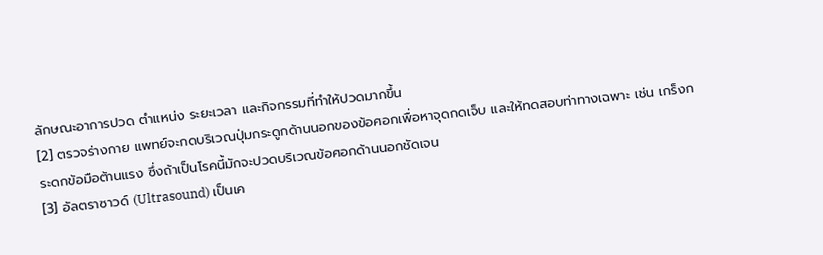ลักษณะอาการปวด ตำแหน่ง ระยะเวลา และกิจกรรมที่ทำให้ปวดมากขึ้น
[2] ตรวจร่างกาย แพทย์จะกดบริเวณปุ่มกระดูกด้านนอกของข้อศอกเพื่อหาจุดกดเจ็บ และให้ทดสอบท่าทางเฉพาะ เช่น เกร็งกระดกข้อมือต้านแรง ซึ่งถ้าเป็นโรคนี้มักจะปวดบริเวณข้อศอกด้านนอกชัดเจน
[3] อัลตราซาวด์ (Ultrasound) เป็นเค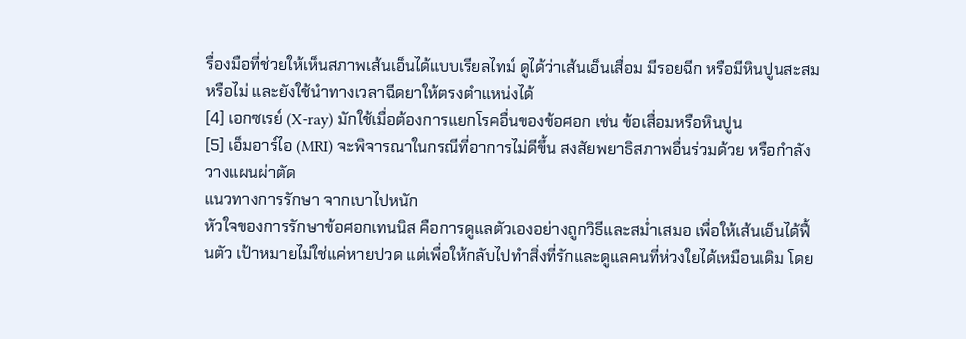รื่องมือที่ช่วยให้เห็นสภาพเส้นเอ็นได้แบบเรียลไทม์ ดูได้ว่าเส้นเอ็นเสื่อม มีรอยฉีก หรือมีหินปูนสะสมหรือไม่ และยังใช้นำทางเวลาฉีดยาให้ตรงตำแหน่งได้
[4] เอกซเรย์ (X-ray) มักใช้เมื่อต้องการแยกโรคอื่นของข้อศอก เช่น ข้อเสื่อมหรือหินปูน
[5] เอ็มอาร์ไอ (MRI) จะพิจารณาในกรณีที่อาการไม่ดีขึ้น สงสัยพยาธิสภาพอื่นร่วมด้วย หรือกำลังวางแผนผ่าตัด
แนวทางการรักษา จากเบาไปหนัก
หัวใจของการรักษาข้อศอกเทนนิส คือการดูแลตัวเองอย่างถูกวิธีและสม่ำเสมอ เพื่อให้เส้นเอ็นได้ฟื้นตัว เป้าหมายไม่ใช่แค่หายปวด แต่เพื่อให้กลับไปทำสิ่งที่รักและดูแลคนที่ห่วงใยได้เหมือนเดิม โดย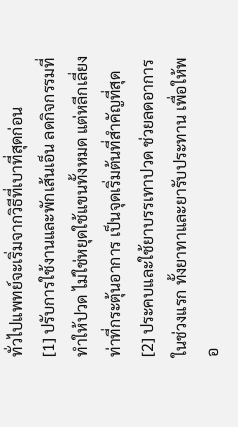ทั่วไปแพทย์จะเริ่มจากวิธีที่เบาที่สุดก่อน
[1] ปรับการใช้งานและพักเส้นเอ็น ลดกิจกรรมที่ทำให้ปวด ไม่ใช่หยุดใช้แขนทั้งหมด แต่หลีกเลี่ยงท่าที่กระตุ้นอาการ เป็นจุดเริ่มต้นที่สำคัญที่สุด
[2] ประคบและใช้ยาบรรเทาปวด ช่วยลดอาการในช่วงแรก ทั้งยาทาและยารับประทาน เพื่อให้พอ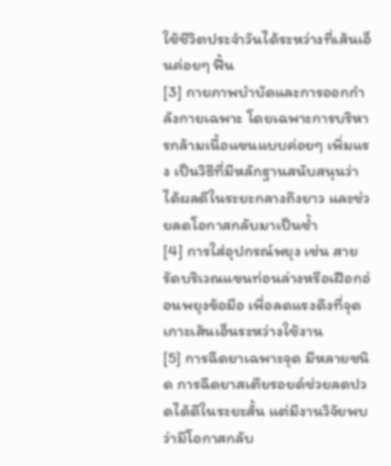ใช้ชีวิตประจำวันได้ระหว่างที่เส้นเอ็นค่อยๆ ฟื้น
[3] กายภาพบำบัดและการออกกำลังกายเฉพาะ โดยเฉพาะการบริหารกล้ามเนื้อแขนแบบค่อยๆ เพิ่มแรง เป็นวิธีที่มีหลักฐานสนับสนุนว่าได้ผลดีในระยะกลางถึงยาว และช่วยลดโอกาสกลับมาเป็นซ้ำ
[4] การใส่อุปกรณ์พยุง เช่น สายรัดบริเวณแขนท่อนล่างหรือเฝือกอ่อนพยุงข้อมือ เพื่อลดแรงดึงที่จุดเกาะเส้นเอ็นระหว่างใช้งาน
[5] การฉีดยาเฉพาะจุด มีหลายชนิด การฉีดยาสเตียรอยด์ช่วยลดปวดได้ดีในระยะสั้น แต่มีงานวิจัยพบว่ามีโอกาสกลับ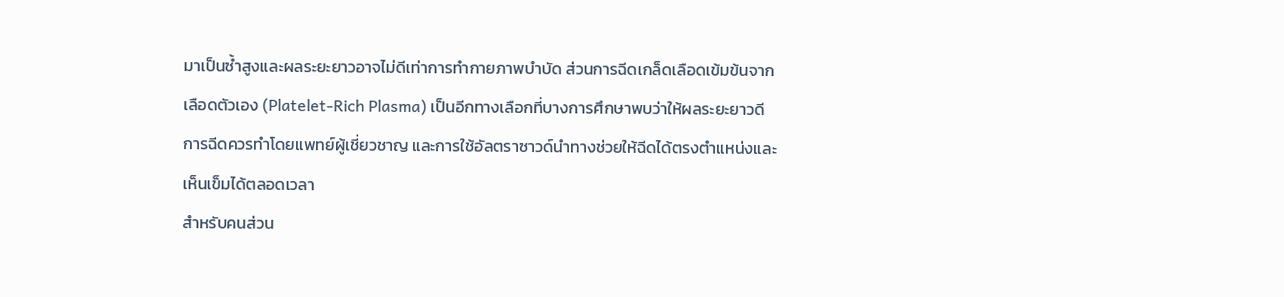มาเป็นซ้ำสูงและผลระยะยาวอาจไม่ดีเท่าการทำกายภาพบำบัด ส่วนการฉีดเกล็ดเลือดเข้มข้นจากเลือดตัวเอง (Platelet-Rich Plasma) เป็นอีกทางเลือกที่บางการศึกษาพบว่าให้ผลระยะยาวดี การฉีดควรทำโดยแพทย์ผู้เชี่ยวชาญ และการใช้อัลตราซาวด์นำทางช่วยให้ฉีดได้ตรงตำแหน่งและเห็นเข็มได้ตลอดเวลา
สำหรับคนส่วน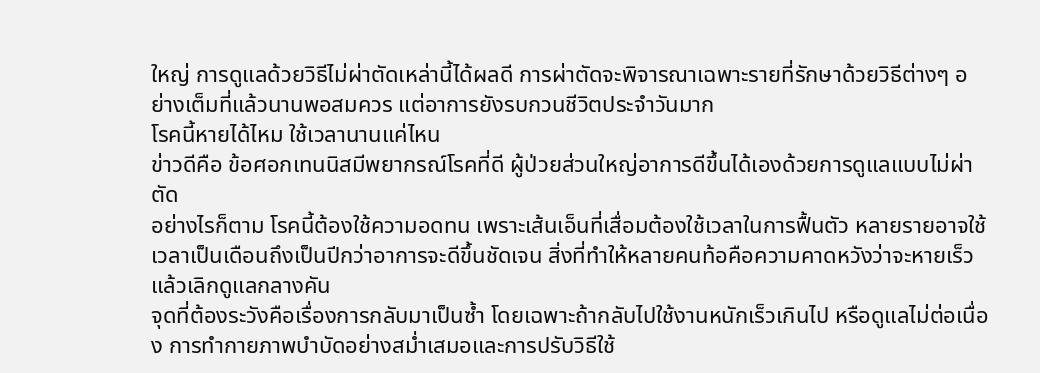ใหญ่ การดูแลด้วยวิธีไม่ผ่าตัดเหล่านี้ได้ผลดี การผ่าตัดจะพิจารณาเฉพาะรายที่รักษาด้วยวิธีต่างๆ อย่างเต็มที่แล้วนานพอสมควร แต่อาการยังรบกวนชีวิตประจำวันมาก
โรคนี้หายได้ไหม ใช้เวลานานแค่ไหน
ข่าวดีคือ ข้อศอกเทนนิสมีพยากรณ์โรคที่ดี ผู้ป่วยส่วนใหญ่อาการดีขึ้นได้เองด้วยการดูแลแบบไม่ผ่าตัด
อย่างไรก็ตาม โรคนี้ต้องใช้ความอดทน เพราะเส้นเอ็นที่เสื่อมต้องใช้เวลาในการฟื้นตัว หลายรายอาจใช้เวลาเป็นเดือนถึงเป็นปีกว่าอาการจะดีขึ้นชัดเจน สิ่งที่ทำให้หลายคนท้อคือความคาดหวังว่าจะหายเร็ว แล้วเลิกดูแลกลางคัน
จุดที่ต้องระวังคือเรื่องการกลับมาเป็นซ้ำ โดยเฉพาะถ้ากลับไปใช้งานหนักเร็วเกินไป หรือดูแลไม่ต่อเนื่อง การทำกายภาพบำบัดอย่างสม่ำเสมอและการปรับวิธีใช้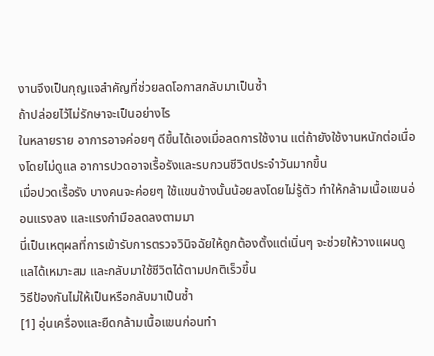งานจึงเป็นกุญแจสำคัญที่ช่วยลดโอกาสกลับมาเป็นซ้ำ
ถ้าปล่อยไว้ไม่รักษาจะเป็นอย่างไร
ในหลายราย อาการอาจค่อยๆ ดีขึ้นได้เองเมื่อลดการใช้งาน แต่ถ้ายังใช้งานหนักต่อเนื่องโดยไม่ดูแล อาการปวดอาจเรื้อรังและรบกวนชีวิตประจำวันมากขึ้น
เมื่อปวดเรื้อรัง บางคนจะค่อยๆ ใช้แขนข้างนั้นน้อยลงโดยไม่รู้ตัว ทำให้กล้ามเนื้อแขนอ่อนแรงลง และแรงกำมือลดลงตามมา
นี่เป็นเหตุผลที่การเข้ารับการตรวจวินิจฉัยให้ถูกต้องตั้งแต่เนิ่นๆ จะช่วยให้วางแผนดูแลได้เหมาะสม และกลับมาใช้ชีวิตได้ตามปกติเร็วขึ้น
วิธีป้องกันไม่ให้เป็นหรือกลับมาเป็นซ้ำ
[1] อุ่นเครื่องและยืดกล้ามเนื้อแขนก่อนทำ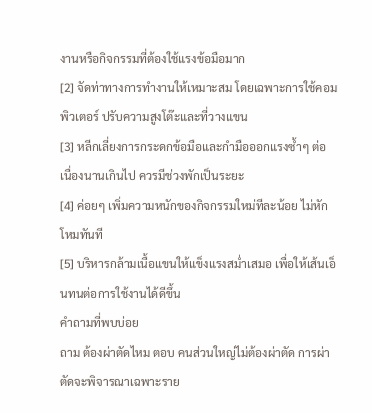งานหรือกิจกรรมที่ต้องใช้แรงข้อมือมาก
[2] จัดท่าทางการทำงานให้เหมาะสม โดยเฉพาะการใช้คอมพิวเตอร์ ปรับความสูงโต๊ะและที่วางแขน
[3] หลีกเลี่ยงการกระดกข้อมือและกำมือออกแรงซ้ำๆ ต่อเนื่องนานเกินไป ควรมีช่วงพักเป็นระยะ
[4] ค่อยๆ เพิ่มความหนักของกิจกรรมใหม่ทีละน้อย ไม่หักโหมทันที
[5] บริหารกล้ามเนื้อแขนให้แข็งแรงสม่ำเสมอ เพื่อให้เส้นเอ็นทนต่อการใช้งานได้ดีขึ้น
คำถามที่พบบ่อย
ถาม ต้องผ่าตัดไหม ตอบ คนส่วนใหญ่ไม่ต้องผ่าตัด การผ่าตัดจะพิจารณาเฉพาะราย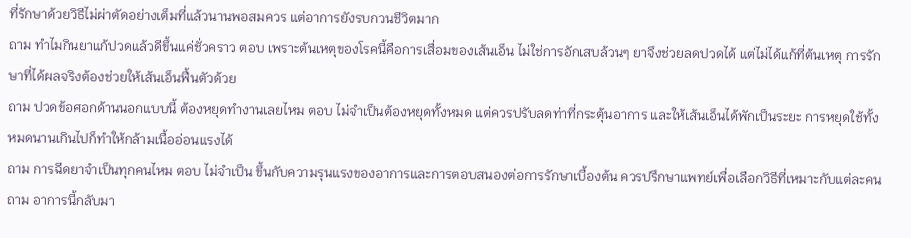ที่รักษาด้วยวิธีไม่ผ่าตัดอย่างเต็มที่แล้วนานพอสมควร แต่อาการยังรบกวนชีวิตมาก
ถาม ทำไมกินยาแก้ปวดแล้วดีขึ้นแค่ชั่วคราว ตอบ เพราะต้นเหตุของโรคนี้คือการเสื่อมของเส้นเอ็น ไม่ใช่การอักเสบล้วนๆ ยาจึงช่วยลดปวดได้ แต่ไม่ได้แก้ที่ต้นเหตุ การรักษาที่ได้ผลจริงต้องช่วยให้เส้นเอ็นฟื้นตัวด้วย
ถาม ปวดข้อศอกด้านนอกแบบนี้ ต้องหยุดทำงานเลยไหม ตอบ ไม่จำเป็นต้องหยุดทั้งหมด แต่ควรปรับลดท่าที่กระตุ้นอาการ และให้เส้นเอ็นได้พักเป็นระยะ การหยุดใช้ทั้งหมดนานเกินไปก็ทำให้กล้ามเนื้ออ่อนแรงได้
ถาม การฉีดยาจำเป็นทุกคนไหม ตอบ ไม่จำเป็น ขึ้นกับความรุนแรงของอาการและการตอบสนองต่อการรักษาเบื้องต้น ควรปรึกษาแพทย์เพื่อเลือกวิธีที่เหมาะกับแต่ละคน
ถาม อาการนี้กลับมา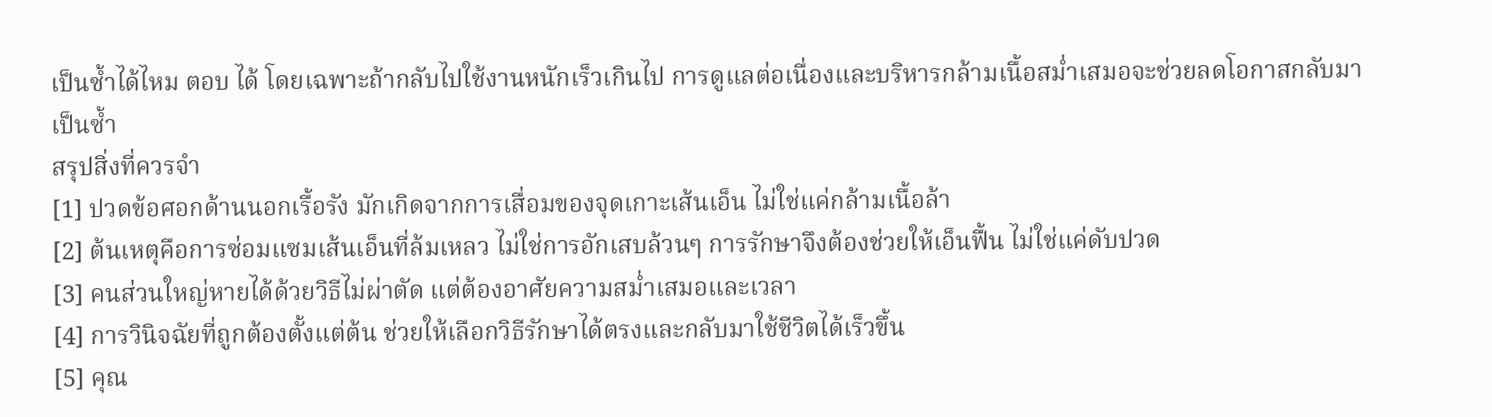เป็นซ้ำได้ไหม ตอบ ได้ โดยเฉพาะถ้ากลับไปใช้งานหนักเร็วเกินไป การดูแลต่อเนื่องและบริหารกล้ามเนื้อสม่ำเสมอจะช่วยลดโอกาสกลับมาเป็นซ้ำ
สรุปสิ่งที่ควรจำ
[1] ปวดข้อศอกด้านนอกเรื้อรัง มักเกิดจากการเสื่อมของจุดเกาะเส้นเอ็น ไม่ใช่แค่กล้ามเนื้อล้า
[2] ต้นเหตุคือการซ่อมแซมเส้นเอ็นที่ล้มเหลว ไม่ใช่การอักเสบล้วนๆ การรักษาจึงต้องช่วยให้เอ็นฟื้น ไม่ใช่แค่ดับปวด
[3] คนส่วนใหญ่หายได้ด้วยวิธีไม่ผ่าตัด แต่ต้องอาศัยความสม่ำเสมอและเวลา
[4] การวินิจฉัยที่ถูกต้องตั้งแต่ต้น ช่วยให้เลือกวิธีรักษาได้ตรงและกลับมาใช้ชีวิตได้เร็วขึ้น
[5] คุณ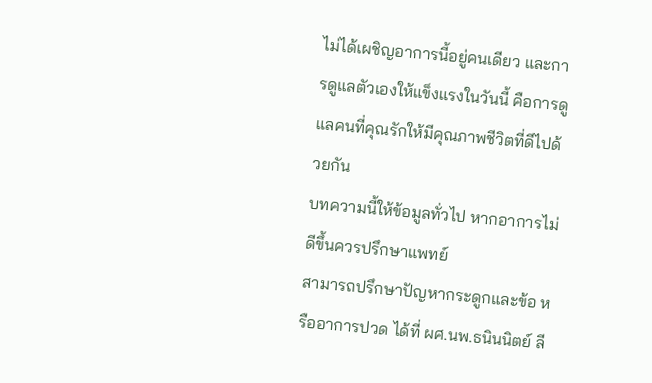ไม่ได้เผชิญอาการนี้อยู่คนเดียว และการดูแลตัวเองให้แข็งแรงในวันนี้ คือการดูแลคนที่คุณรักให้มีคุณภาพชีวิตที่ดีไปด้วยกัน
บทความนี้ให้ข้อมูลทั่วไป หากอาการไม่ดีขึ้นควรปรึกษาแพทย์
สามารถปรึกษาปัญหากระดูกและข้อ หรืออาการปวด ได้ที่ ผศ.นพ.ธนินนิตย์ ลี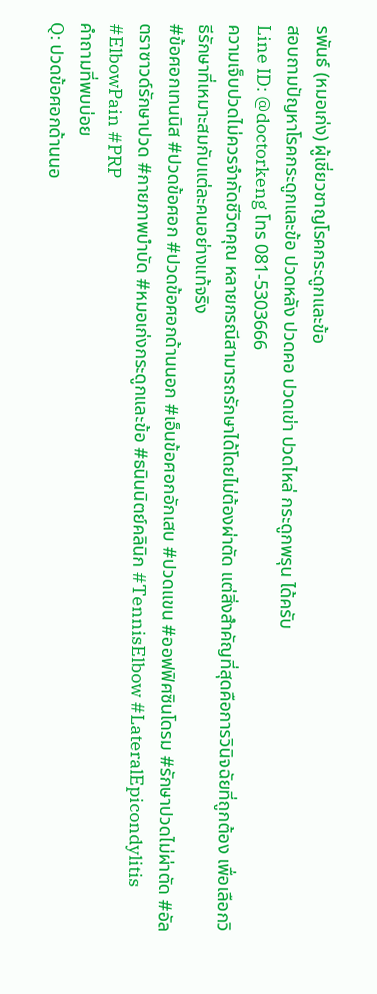รพันธ์ (หมอเก่ง) ผู้เชี่ยวชาญโรคกระดูกและข้อ
สอบถามปัญหาโรคกระดูกและข้อ ปวดหลัง ปวดคอ ปวดเข่า ปวดไหล่ กระดูกพรุน ได้ครับ
Line ID: @doctorkeng โทร 081-5303666
ความเจ็บปวดไม่ควรจำกัดชีวิตคุณ หลายกรณีสามารถรักษาได้โดยไม่ต้องผ่าตัด แต่สิ่งสำคัญที่สุดคือการวินิจฉัยที่ถูกต้อง เพื่อเลือกวิธีรักษาที่เหมาะสมกับแต่ละคนอย่างแท้จริง
#ข้อศอกเทนนิส #ปวดข้อศอก #ปวดข้อศอกด้านนอก #เอ็นข้อศอกอักเสบ #ปวดแขน #ออฟฟิศซินโดรม #รักษาปวดไม่ผ่าตัด #อัลตราซาวด์รักษาปวด #กายภาพบำบัด #หมอเก่งกระดูกและข้อ #ธนินนิตย์คลินิก #TennisElbow #LateralEpicondylitis #ElbowPain #PRP
คำถามที่พบบ่อย
Q: ปวดข้อศอกด้านนอ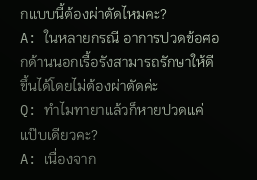กแบบนี้ต้องผ่าตัดไหมคะ?
A: ในหลายกรณี อาการปวดข้อศอกด้านนอกเรื้อรังสามารถรักษาให้ดีขึ้นได้โดยไม่ต้องผ่าตัดค่ะ
Q: ทำไมทายาแล้วก็หายปวดแค่แป๊บเดียวคะ?
A: เนื่องจาก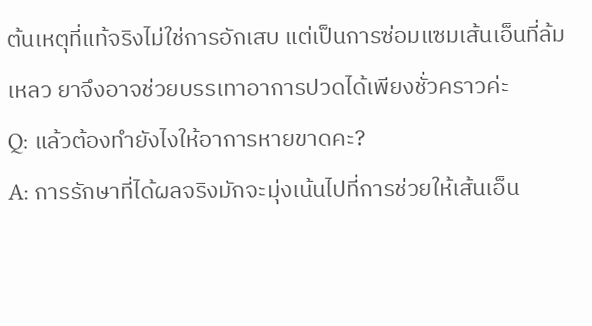ต้นเหตุที่แท้จริงไม่ใช่การอักเสบ แต่เป็นการซ่อมแซมเส้นเอ็นที่ล้มเหลว ยาจึงอาจช่วยบรรเทาอาการปวดได้เพียงชั่วคราวค่ะ
Q: แล้วต้องทำยังไงให้อาการหายขาดคะ?
A: การรักษาที่ได้ผลจริงมักจะมุ่งเน้นไปที่การช่วยให้เส้นเอ็น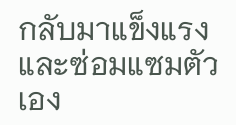กลับมาแข็งแรงและซ่อมแซมตัวเอง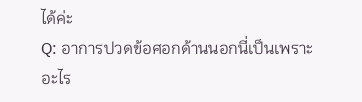ได้ค่ะ
Q: อาการปวดข้อศอกด้านนอกนี่เป็นเพราะอะไร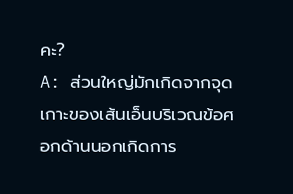คะ?
A: ส่วนใหญ่มักเกิดจากจุดเกาะของเส้นเอ็นบริเวณข้อศอกด้านนอกเกิดการ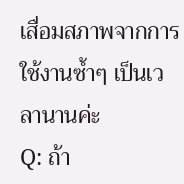เสื่อมสภาพจากการใช้งานซ้ำๆ เป็นเวลานานค่ะ
Q: ถ้า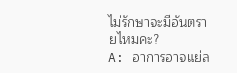ไม่รักษาจะมีอันตรายไหมคะ?
A: อาการอาจแย่ล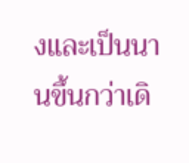งและเป็นนานขึ้นกว่าเดิ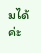มได้ค่ะ